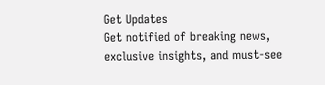Get Updates
Get notified of breaking news, exclusive insights, and must-see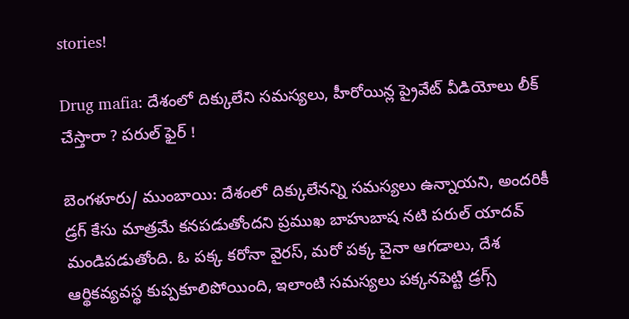stories!

Drug mafia: దేశంలో దిక్కులేని సమస్యలు, హీరోయిన్ల ప్రైవేట్ వీడియోలు లీక్ చేస్తారా ? పరుల్ ఫైర్ !

బెంగళూరు/ ముంబాయి: దేశంలో దిక్కులేనన్ని సమస్యలు ఉన్నాయని, అందరికీ డ్రగ్ కేసు మాత్రమే కనపడుతోందని ప్రముఖ బాహుబాష నటి పరుల్ యాదవ్ మండిపడుతోంది. ఓ పక్క కరోనా వైరస్, మరో పక్క చైనా ఆగడాలు, దేశ ఆర్థికవ్యవస్థ కుప్పకూలిపోయింది, ఇలాంటి సమస్యలు పక్కనపెట్టి డ్రగ్స్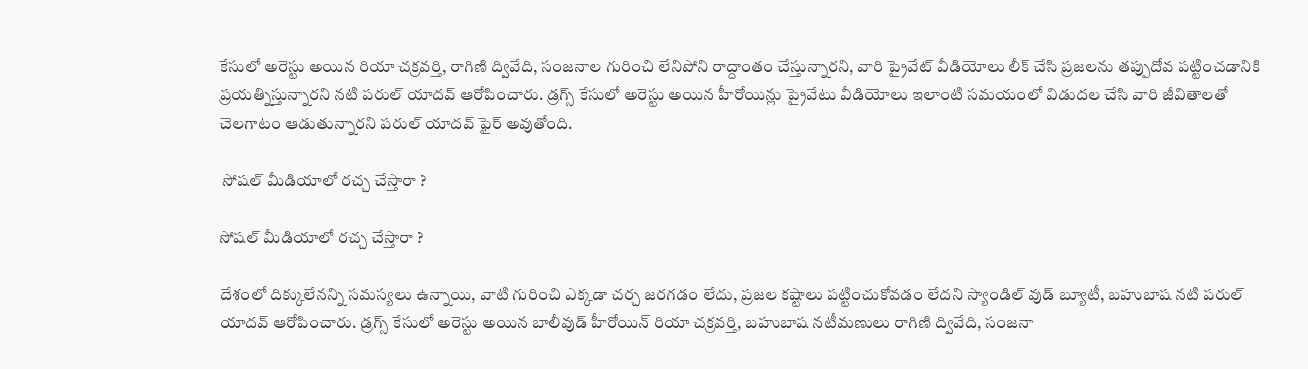కేసులో అరెస్టు అయిన రియా చక్రవర్తి, రాగిణి ద్వివేది, సంజనాల గురించి లేనిపోని రాద్దాంతం చేస్తున్నారని, వారి ప్రైవేట్ వీడియోలు లీక్ చేసి ప్రజలను తప్పుదోవ పట్టించడానికి ప్రయత్నిస్తున్నారని నటి పరుల్ యాదవ్ ఆరోపించారు. డ్రగ్స్ కేసులో అరెస్టు అయిన హీరోయిన్లు ప్రైవేటు వీడియోలు ఇలాంటి సమయంలో విడుదల చేసి వారి జీవితాలతో చెలగాటం ఆడుతున్నారని పరుల్ యాదవ్ ఫైర్ అవుతోంది.

 సోషల్ మీడియాలో రచ్చ చేస్తారా ?

సోషల్ మీడియాలో రచ్చ చేస్తారా ?

దేశంలో దిక్కులేనన్ని సమస్యలు ఉన్నాయి, వాటి గురించి ఎక్కడా చర్చ జరగడం లేదు, ప్రజల కష్టాలు పట్టించుకోవడం లేదని స్యాండిల్ వుడ్ బ్యూటీ, బహుబాష నటి పరుల్ యాదవ్ ఆరోపించారు. డ్రగ్స్ కేసులో అరెస్టు అయిన బాలీవుడ్ హీరోయిన్ రియా చక్రవర్తి, బహుబాష నటీమణులు రాగిణి ద్వివేది, సంజనా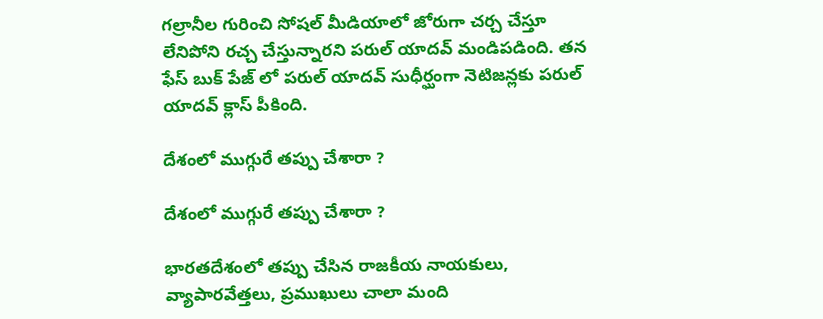గల్రానీల గురించి సోషల్ మీడియాలో జోరుగా చర్చ చేస్తూ లేనిపోని రచ్చ చేస్తున్నారని పరుల్ యాదవ్ మండిపడింది. తన ఫేస్ బుక్ పేజ్ లో పరుల్ యాదవ్ సుధీర్ఘంగా నెటిజన్లకు పరుల్ యాదవ్ క్లాస్ పీకింది.

దేశంలో ముగ్గురే తప్పు చేశారా ?

దేశంలో ముగ్గురే తప్పు చేశారా ?

భారతదేశంలో తప్పు చేసిన రాజకీయ నాయకులు, వ్యాపారవేత్తలు, ప్రముఖులు చాలా మంది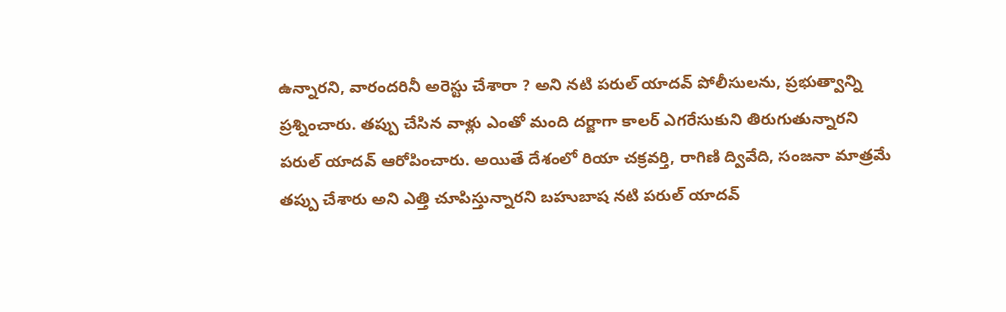ఉన్నారని, వారందరినీ అరెస్టు చేశారా ? అని నటి పరుల్ యాదవ్ పోలీసులను, ప్రభుత్వాన్ని ప్రశ్నించారు. తప్పు చేసిన వాళ్లు ఎంతో మంది దర్జాగా కాలర్ ఎగరేసుకుని తిరుగుతున్నారని పరుల్ యాదవ్ ఆరోపించారు. అయితే దేశంలో రియా చక్రవర్తి, రాగిణి ద్వివేది, సంజనా మాత్రమే తప్పు చేశారు అని ఎత్తి చూపిస్తున్నారని బహుబాష నటి పరుల్ యాదవ్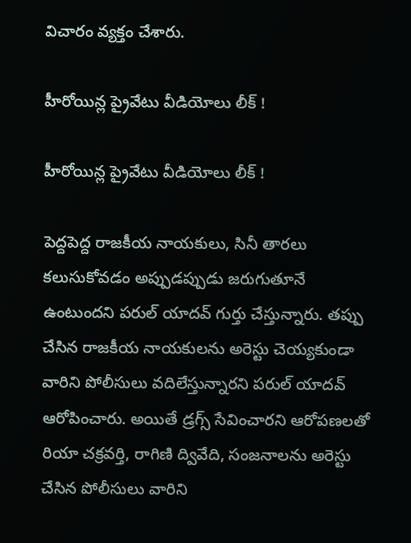విచారం వ్యక్తం చేశారు.

హీరోయిన్ల ప్రైవేటు వీడియోలు లీక్ !

హీరోయిన్ల ప్రైవేటు వీడియోలు లీక్ !

పెద్దపెద్ద రాజకీయ నాయకులు, సినీ తారలు కలుసుకోవడం అప్పుడప్పుడు జరుగుతూనే ఉంటుందని పరుల్ యాదవ్ గుర్తు చేస్తున్నారు. తప్పు చేసిన రాజకీయ నాయకులను అరెస్టు చెయ్యకుండా వారిని పోలీసులు వదిలేస్తున్నారని పరుల్ యాదవ్ ఆరోపించారు. అయితే డ్రగ్స్ సేవించారని ఆరోపణలతో రియా చక్రవర్తి, రాగిణి ద్వివేది, సంజనాలను అరెస్టు చేసిన పోలీసులు వారిని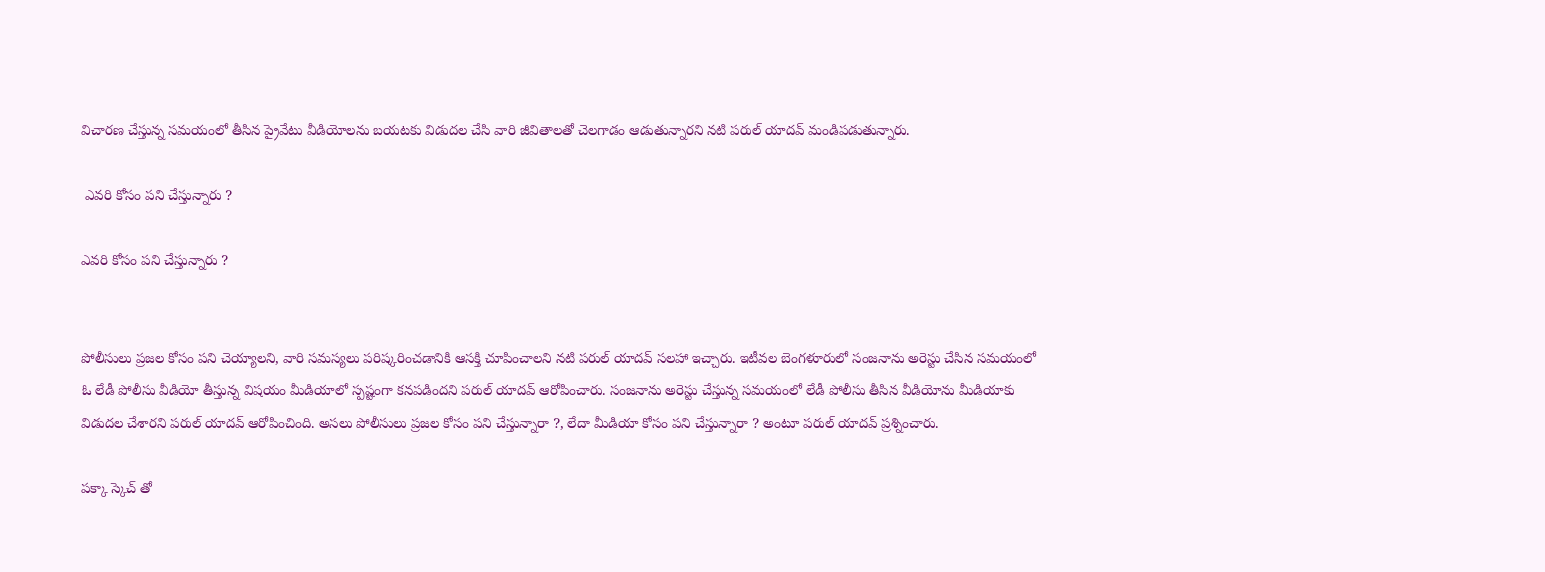విచారణ చేస్తున్న సమయంలో తీసిన ప్రైవేటు వీడియోలను బయటకు విడుదల చేసి వారి జీవితాలతో చెలగాడం ఆడుతున్నారని నటి పరుల్ యాదవ్ మండిపడుతున్నారు.

 ఎవరి కోసం పని చేస్తున్నారు ?

ఎవరి కోసం పని చేస్తున్నారు ?


పోలీసులు ప్రజల కోసం పని చెయ్యాలని, వారి సమస్యలు పరిష్కరించడానికి ఆసక్తి చూపించాలని నటి పరుల్ యాదవ్ సలహా ఇచ్చారు. ఇటీవల బెంగళూరులో సంజనాను అరెస్టు చేసిన సమయంలో ఓ లేడీ పోలీసు వీడియో తీస్తున్న విషయం మీడియాలో స్పష్టంగా కనపడిందని పరుల్ యాదవ్ ఆరోపించారు. సంజనాను అరెస్టు చేస్తున్న సమయంలో లేడీ పోలీసు తీసిన వీడియోను మీడియాకు విడుదల చేశారని పరుల్ యాదవ్ ఆరోపించింది. అసలు పోలీసులు ప్రజల కోసం పని చేస్తున్నారా ?, లేదా మీడియా కోసం పని చేస్తున్నారా ? అంటూ పరుల్ యాదవ్ ప్రశ్నించారు.

పక్కా స్కెచ్ తో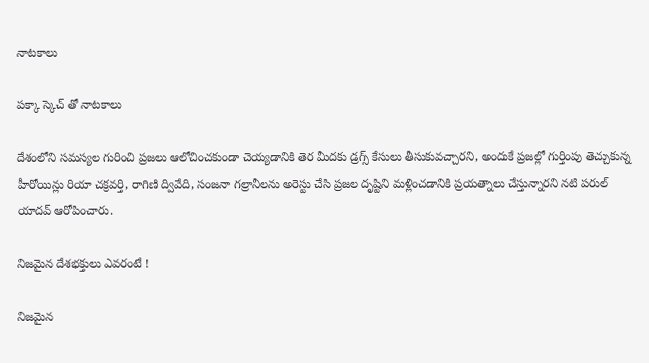నాటకాలు

పక్కా స్కెచ్ తో నాటకాలు

దేశంలోని సమస్యల గురించి ప్రజలు ఆలోచించకుండా చెయ్యడానికి తెర మీదకు డ్రగ్స్ కేసులు తీసుకువచ్చారని, అందుకే ప్రజల్లో గుర్తింపు తెచ్చుకున్న హీరోయిన్లు రియా చక్రవర్తి, రాగిణి ద్వివేది, సంజనా గల్రానీలను అరెస్టు చేసి ప్రజల దృష్టిని మళ్లించడానికి ప్రయత్నాలు చేస్తున్నారని నటి పరుల్ యాదవ్ ఆరోపించారు.

నిజమైన దేశభక్తులు ఎవరంటే !

నిజమైన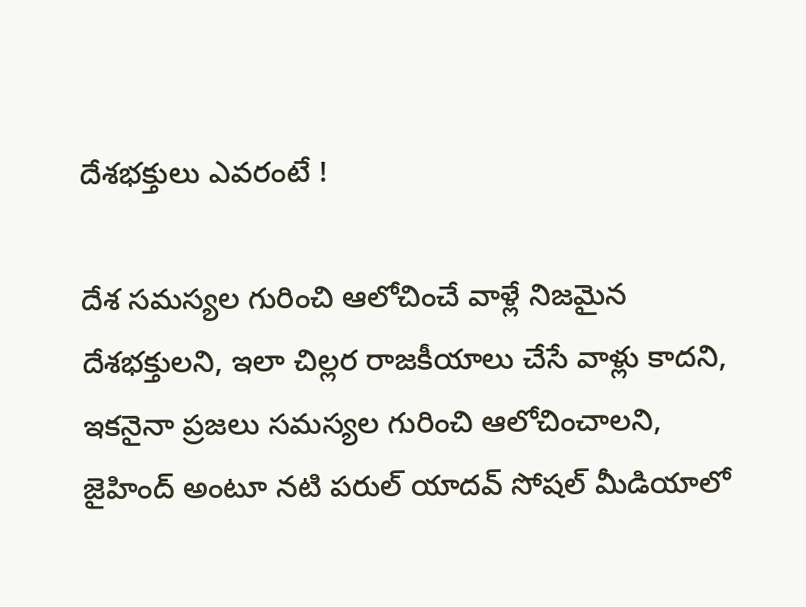దేశభక్తులు ఎవరంటే !

దేశ సమస్యల గురించి ఆలోచించే వాళ్లే నిజమైన దేశభక్తులని, ఇలా చిల్లర రాజకీయాలు చేసే వాళ్లు కాదని, ఇకనైనా ప్రజలు సమస్యల గురించి ఆలోచించాలని, జైహింద్ అంటూ నటి పరుల్ యాదవ్ సోషల్ మీడియాలో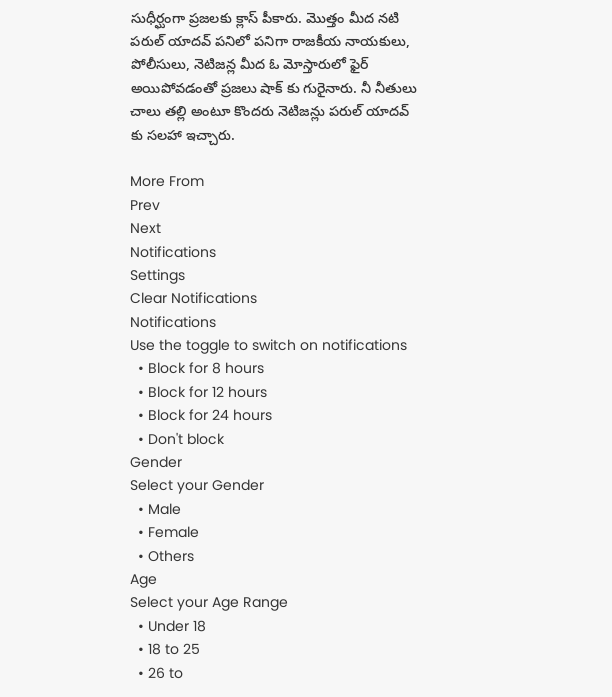సుధీర్ఘంగా ప్రజలకు క్లాస్ పీకారు. మొత్తం మీద నటి పరుల్ యాదవ్ పనిలో పనిగా రాజకీయ నాయకులు, పోలీసులు, నెటిజన్ల మీద ఓ మోస్తారులో ఫైర్ అయిపోవడంతో ప్రజలు షాక్ కు గురైనారు. నీ నీతులు చాలు తల్లి అంటూ కొందరు నెటిజన్లు పరుల్ యాదవ్ కు సలహా ఇచ్చారు.

More From
Prev
Next
Notifications
Settings
Clear Notifications
Notifications
Use the toggle to switch on notifications
  • Block for 8 hours
  • Block for 12 hours
  • Block for 24 hours
  • Don't block
Gender
Select your Gender
  • Male
  • Female
  • Others
Age
Select your Age Range
  • Under 18
  • 18 to 25
  • 26 to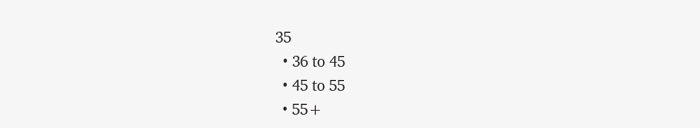35
  • 36 to 45
  • 45 to 55
  • 55+